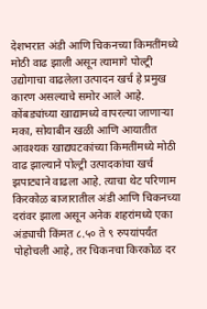देशभरात अंडी आणि चिकनच्या किमतींमध्ये मोठी वाढ झाली असून त्यामागे पोल्ट्री उद्योगाचा वाढलेला उत्पादन खर्च हे प्रमुख कारण असल्याचे समोर आले आहे. कोंबड्यांच्या खाद्यामध्ये वापरल्या जाणाऱ्या मका, सोयाबीन खळी आणि आयातीत आवश्यक खाद्यघटकांच्या किमतींमध्ये मोठी वाढ झाल्याने पोल्ट्री उत्पादकांचा खर्च झपाट्याने वाढला आहे. त्याचा थेट परिणाम किरकोळ बाजारातील अंडी आणि चिकनच्या दरांवर झाला असून अनेक शहरांमध्ये एका अंड्याची किंमत ८.५० ते ९ रुपयांपर्यंत पोहोचली आहे, तर चिकनचा किरकोळ दर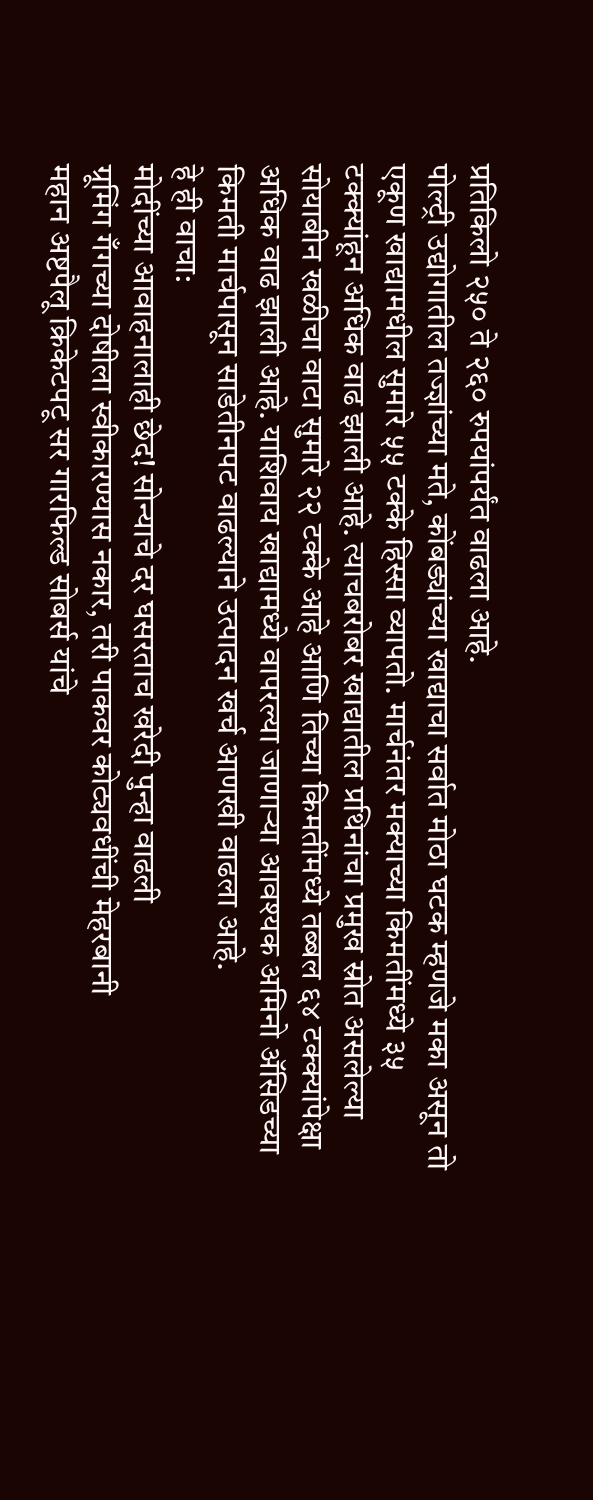प्रतिकिलो २५० ते २६० रुपयांपर्यंत वाढला आहे.
पोल्ट्री उद्योगातील तज्ज्ञांच्या मते, कोंबड्यांच्या खाद्याचा सर्वात मोठा घटक म्हणजे मका असून तो एकूण खाद्यामधील सुमारे ५५ टक्के हिस्सा व्यापतो. मार्चनंतर मक्याच्या किमतींमध्ये ३५ टक्क्यांहून अधिक वाढ झाली आहे. त्याचबरोबर खाद्यातील प्रथिनांचा प्रमुख स्रोत असलेल्या सोयाबीन खळीचा वाटा सुमारे २२ टक्के आहे आणि तिच्या किमतींमध्ये तब्बल ६४ टक्क्यांपेक्षा अधिक वाढ झाली आहे. याशिवाय खाद्यामध्ये वापरल्या जाणाऱ्या आवश्यक अमिनो ॲसिडच्या किमती मार्चपासून साडेतीनपट वाढल्याने उत्पादन खर्च आणखी वाढला आहे.
हे ही वाचा:
मोदींच्या आवाहनालाही छेद! सोन्याचे दर घसरताच खरेदी पुन्हा वाढली
ग्रूमिंग गँगच्या दोषीला स्वीकारण्यास नकार, तरी पाकवर कोट्यवधींची मेहरबानी
महान अष्टपैलू क्रिकेटपटू सर गारफिल्ड सोबर्स यांचे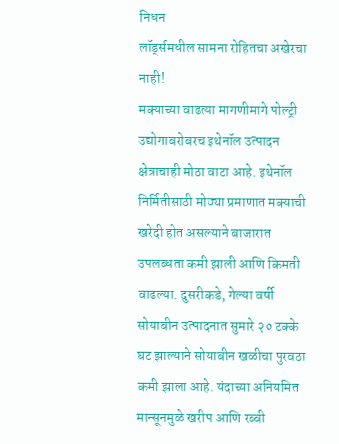निधन
लॉर्ड्समधील सामना रोहितचा अखेरचा नाही!
मक्याच्या वाढत्या मागणीमागे पोल्ट्री उद्योगाबरोबरच इथेनॉल उत्पादन क्षेत्राचाही मोठा वाटा आहे. इथेनॉल निर्मितीसाठी मोठ्या प्रमाणात मक्याची खरेदी होत असल्याने बाजारात उपलब्धता कमी झाली आणि किमती वाढल्या. दुसरीकडे, गेल्या वर्षी सोयाबीन उत्पादनात सुमारे २० टक्के घट झाल्याने सोयाबीन खळीचा पुरवठा कमी झाला आहे. यंदाच्या अनियमित मान्सूनमुळे खरीप आणि रब्बी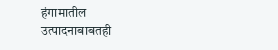हंगामातील उत्पादनाबाबतही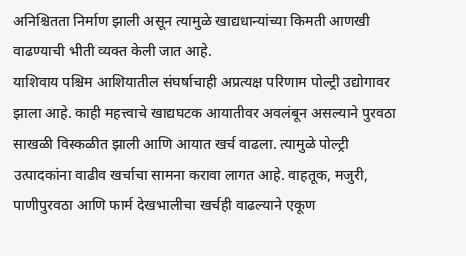अनिश्चितता निर्माण झाली असून त्यामुळे खाद्यधान्यांच्या किमती आणखी वाढण्याची भीती व्यक्त केली जात आहे.
याशिवाय पश्चिम आशियातील संघर्षाचाही अप्रत्यक्ष परिणाम पोल्ट्री उद्योगावर झाला आहे. काही महत्त्वाचे खाद्यघटक आयातीवर अवलंबून असल्याने पुरवठा साखळी विस्कळीत झाली आणि आयात खर्च वाढला. त्यामुळे पोल्ट्री उत्पादकांना वाढीव खर्चाचा सामना करावा लागत आहे. वाहतूक, मजुरी, पाणीपुरवठा आणि फार्म देखभालीचा खर्चही वाढल्याने एकूण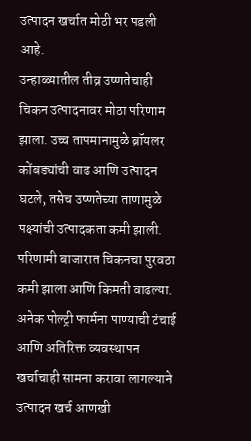उत्पादन खर्चात मोठी भर पडली आहे.
उन्हाळ्यातील तीव्र उष्णतेचाही चिकन उत्पादनावर मोठा परिणाम झाला. उच्च तापमानामुळे ब्रॉयलर कोंबड्यांची वाढ आणि उत्पादन घटले, तसेच उष्णतेच्या ताणामुळे पक्ष्यांची उत्पादकता कमी झाली. परिणामी बाजारात चिकनचा पुरवठा कमी झाला आणि किमती वाढल्या. अनेक पोल्ट्री फार्मना पाण्याची टंचाई आणि अतिरिक्त व्यवस्थापन खर्चाचाही सामना करावा लागल्याने उत्पादन खर्च आणखी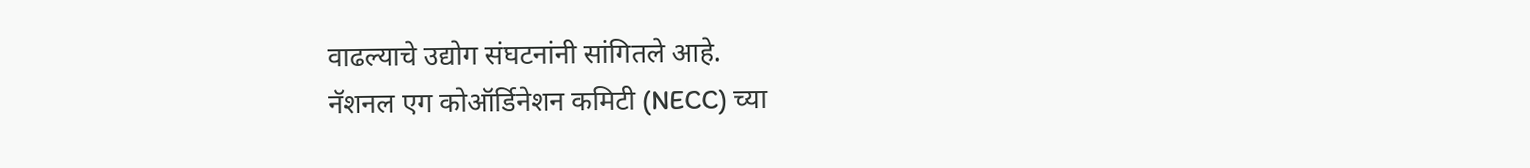वाढल्याचे उद्योग संघटनांनी सांगितले आहे.
नॅशनल एग कोऑर्डिनेशन कमिटी (NECC) च्या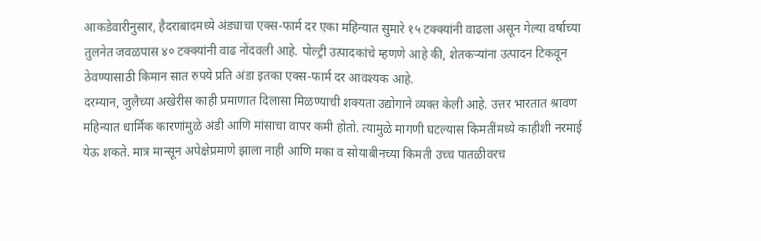आकडेवारीनुसार, हैदराबादमध्ये अंड्याचा एक्स-फार्म दर एका महिन्यात सुमारे १५ टक्क्यांनी वाढला असून गेल्या वर्षाच्या तुलनेत जवळपास ४० टक्क्यांनी वाढ नोंदवली आहे. पोल्ट्री उत्पादकांचे म्हणणे आहे की, शेतकऱ्यांना उत्पादन टिकवून ठेवण्यासाठी किमान सात रुपये प्रति अंडा इतका एक्स-फार्म दर आवश्यक आहे.
दरम्यान, जुलैच्या अखेरीस काही प्रमाणात दिलासा मिळण्याची शक्यता उद्योगाने व्यक्त केली आहे. उत्तर भारतात श्रावण महिन्यात धार्मिक कारणांमुळे अंडी आणि मांसाचा वापर कमी होतो. त्यामुळे मागणी घटल्यास किमतींमध्ये काहीशी नरमाई येऊ शकते. मात्र मान्सून अपेक्षेप्रमाणे झाला नाही आणि मका व सोयाबीनच्या किमती उच्च पातळीवरच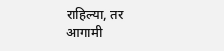राहिल्या, तर आगामी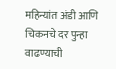महिन्यांत अंडी आणि चिकनचे दर पुन्हा वाढण्याची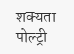शक्यता पोल्ट्री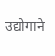उद्योगाने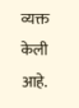व्यक्त केली आहे.